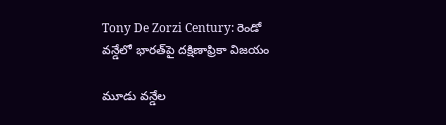Tony De Zorzi Century: రెండో వన్డేలో భారత్‌పై దక్షిణాఫ్రికా విజయం

మూడు వన్డేల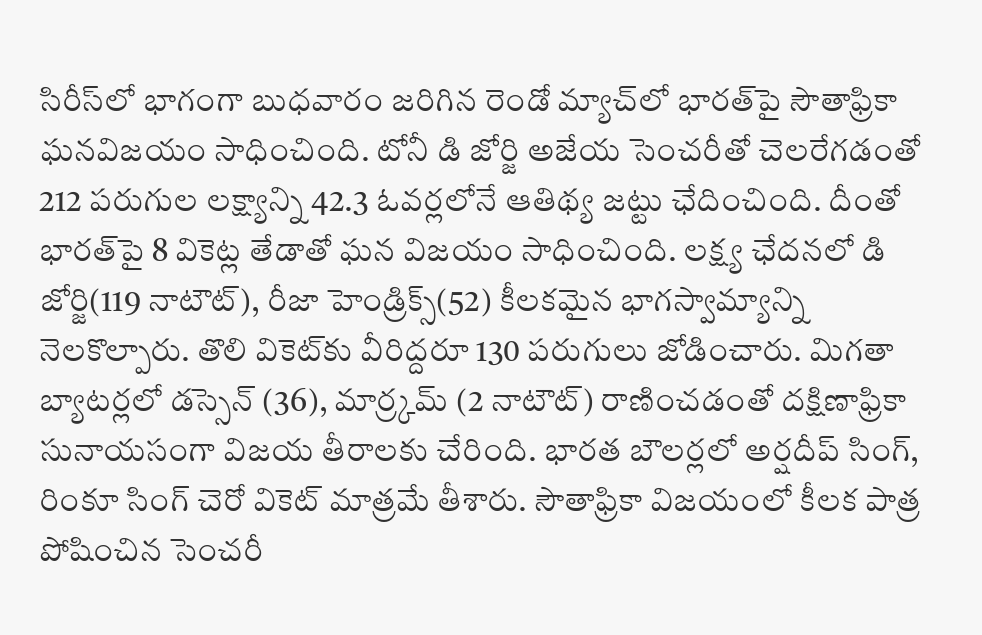సిరీస్‌లో భాగంగా బుధవారం జరిగిన రెండో మ్యాచ్‌లో భారత్‌పై సౌతాఫ్రికా ఘనవిజయం సాధించింది. టోనీ డి జోర్జి అజేయ సెంచరీతో చెలరేగడంతో 212 పరుగుల లక్ష్యాన్ని 42.3 ఓవర్లలోనే ఆతిథ్య జట్టు ఛేదించింది. దీంతో భారత్‌పై 8 వికెట్ల తేడాతో ఘన విజయం సాధించింది. లక్ష్య ఛేదనలో డి జోర్జి(119 నాటౌట్), రీజా హెండ్రిక్స్(52) కీలకమైన భాగస్వామ్యాన్ని నెలకొల్పారు. తొలి వికెట్‌కు వీరిద్దరూ 130 పరుగులు జోడించారు. మిగతా బ్యాటర్లలో డస్సెన్ (36), మార్ర్కమ్ (2 నాటౌట్) రాణించడంతో దక్షిణాఫ్రికా సునాయసంగా విజయ తీరాలకు చేరింది. భారత బౌలర్లలో అర్షదీప్ సింగ్, రింకూ సింగ్ చెరో వికెట్ మాత్రమే తీశారు. సౌతాఫ్రికా విజయంలో కీలక పాత్ర పోషించిన సెంచరీ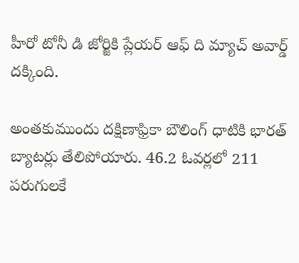హీరో టోనీ డి జోర్జికి ప్లేయర్ ఆఫ్ ది మ్యాచ్ అవార్డ్ దక్కింది.

అంతకుముందు దక్షిణాఫ్రికా బౌలింగ్‌ ధాటికి భారత్‌ బ్యాటర్లు తేలిపోయారు. 46.2 ఓవర్లలో 211 పరుగులకే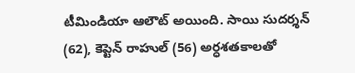టీమిండియా ఆలౌట్ అయింది. సాయి సుదర్శన్ (62), కెప్టెన్ రాహుల్ (56) అర్ధశతకాలతో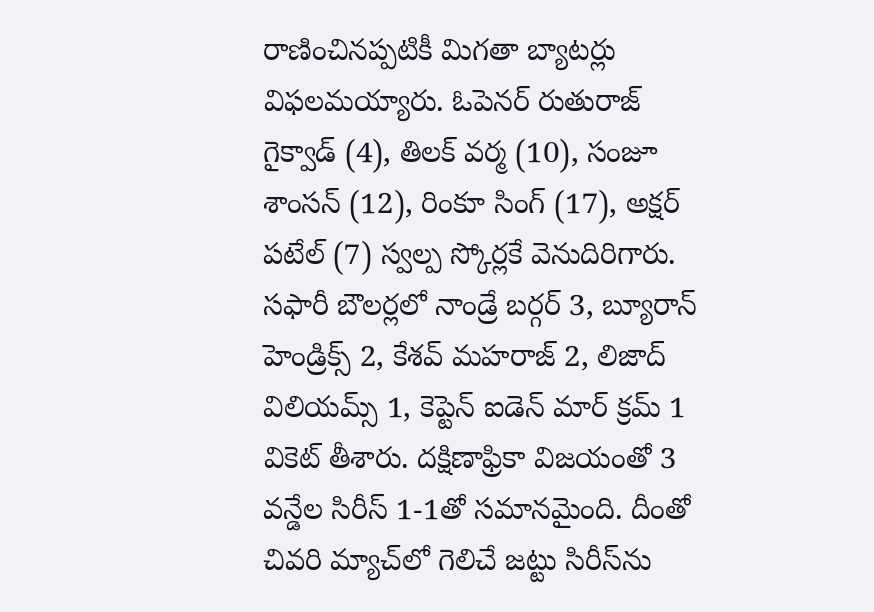రాణించినప్పటికీ మిగతా బ్యాటర్లు విఫలమయ్యారు. ఓపెనర్ రుతురాజ్ గైక్వాడ్ (4), తిలక్ వర్మ (10), సంజూ శాంసన్ (12), రింకూ సింగ్ (17), అక్షర్ పటేల్ (7) స్వల్ప స్కోర్లకే వెనుదిరిగారు. సఫారీ బౌలర్లలో నాండ్రే బర్గర్ 3, బ్యూరాన్ హెండ్రిక్స్ 2, కేశవ్ మహరాజ్ 2, లిజాద్ విలియమ్స్ 1, కెప్టెన్ ఐడెన్ మార్ క్రమ్ 1 వికెట్ తీశారు. దక్షిణాఫ్రికా విజయంతో 3 వన్డేల సిరీస్ 1-1తో సమానమైంది. దీంతో చివరి మ్యాచ్‌లో గెలిచే జట్టు సిరీస్‌ను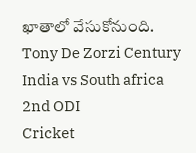ఖాతాలో వేసుకోనుంది.
Tony De Zorzi Century
India vs South africa
2nd ODI
Cricket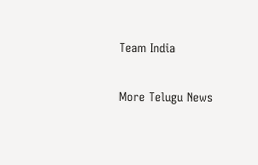Team India

More Telugu News